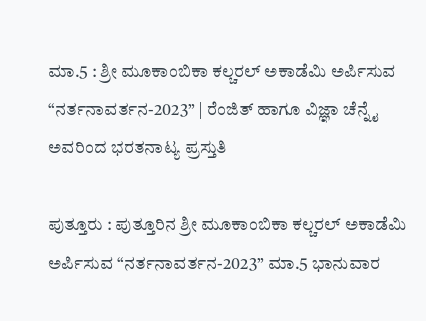ಮಾ.5 : ಶ್ರೀ ಮೂಕಾಂಬಿಕಾ ಕಲ್ಚರಲ್ ಅಕಾಡೆಮಿ ಅರ್ಪಿಸುವ “ನರ್ತನಾವರ್ತನ-2023” | ರೆಂಜಿತ್ ಹಾಗೂ ವಿಜ್ಞಾ ಚೆನ್ನೈ ಅವರಿಂದ ಭರತನಾಟ್ಯ ಪ್ರಸ್ತುತಿ

ಪುತ್ತೂರು : ಪುತ್ತೂರಿನ ಶ್ರೀ ಮೂಕಾಂಬಿಕಾ ಕಲ್ಚರಲ್ ಅಕಾಡೆಮಿ ಅರ್ಪಿಸುವ “ನರ್ತನಾವರ್ತನ-2023” ಮಾ.5 ಭಾನುವಾರ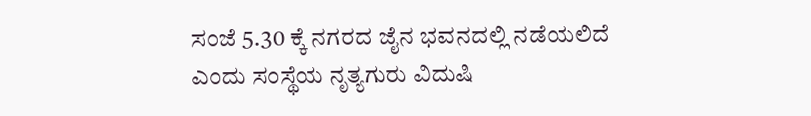ಸಂಜೆ 5.30 ಕ್ಕೆ ನಗರದ ಜೈನ ಭವನದಲ್ಲಿ ನಡೆಯಲಿದೆ ಎಂದು ಸಂಸ್ಥೆಯ ನೃತ್ಯಗುರು ವಿದುಷಿ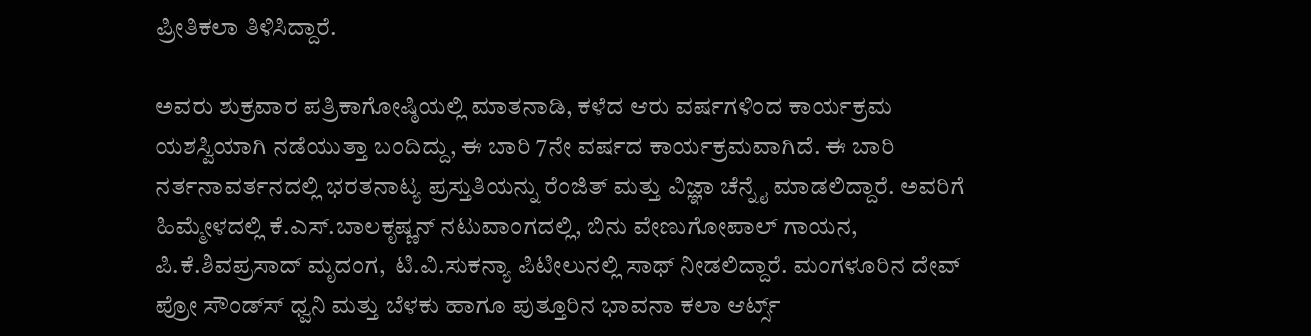ಪ್ರೀತಿಕಲಾ ತಿಳಿಸಿದ್ದಾರೆ.

ಅವರು ಶುಕ್ರವಾರ ಪತ್ರಿಕಾಗೋಷ್ಠಿಯಲ್ಲಿ ಮಾತನಾಡಿ, ಕಳೆದ ಆರು ವರ್ಷಗಳಿಂದ ಕಾರ್ಯಕ್ರಮ ಯಶಸ್ವಿಯಾಗಿ ನಡೆಯುತ್ತಾ ಬಂದಿದ್ದು, ಈ ಬಾರಿ 7ನೇ ವರ್ಷದ ಕಾರ್ಯಕ್ರಮವಾಗಿದೆ. ಈ ಬಾರಿ ನರ್ತನಾವರ್ತನದಲ್ಲಿ ಭರತನಾಟ್ಯ ಪ್ರಸ್ತುತಿಯನ್ನು ರೆಂಜಿತ್ ಮತ್ತು ವಿಜ್ಞಾ ಚೆನ್ನೈ ಮಾಡಲಿದ್ದಾರೆ. ಅವರಿಗೆ ಹಿಮ್ಮೇಳದಲ್ಲಿ ಕೆ.ಎಸ್‍.ಬಾಲಕೃಷ್ಣನ್ ನಟುವಾಂಗದಲ್ಲಿ, ಬಿನು ವೇಣುಗೋಪಾಲ್ ಗಾಯನ, ಪಿ.ಕೆ.ಶಿವಪ್ರಸಾದ್ ಮೃದಂಗ,  ಟಿ.ವಿ.ಸುಕನ್ಯಾ ಪಿಟೀಲುನಲ್ಲಿ ಸಾಥ್‍ ನೀಡಲಿದ್ದಾರೆ. ಮಂಗಳೂರಿನ ದೇವ್ ಪ್ರೋ ಸೌಂಡ್ಸ್‍ ಧ್ವನಿ ಮತ್ತು ಬೆಳಕು ಹಾಗೂ ಪುತ್ತೂರಿನ ಭಾವನಾ ಕಲಾ ಆರ್ಟ್ಸ್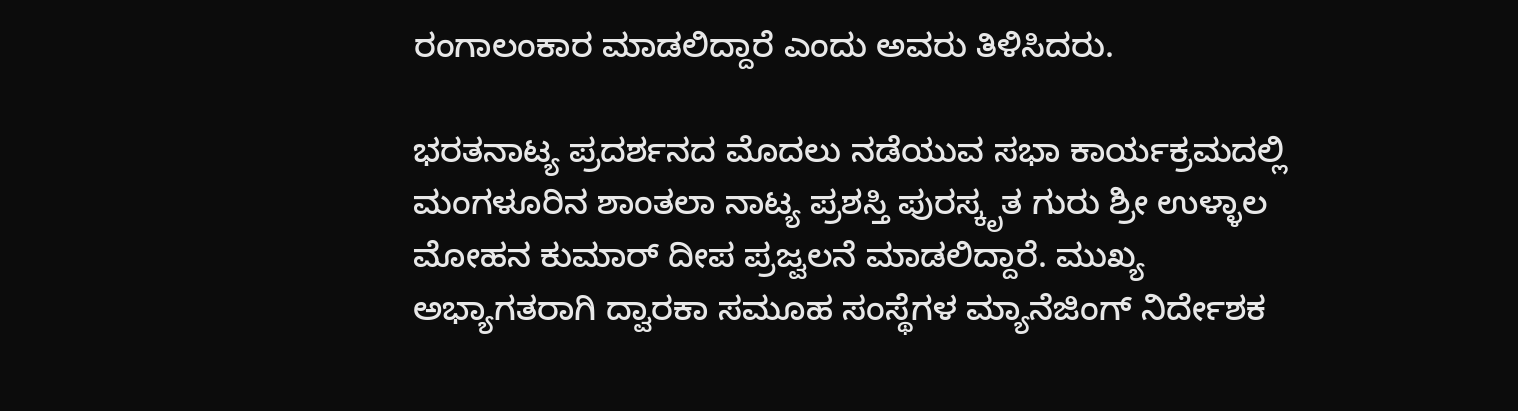ರಂಗಾಲಂಕಾರ ಮಾಡಲಿದ್ದಾರೆ ಎಂದು ಅವರು ತಿಳಿಸಿದರು.

ಭರತನಾಟ್ಯ ಪ್ರದರ್ಶನದ ಮೊದಲು ನಡೆಯುವ ಸಭಾ ಕಾರ್ಯಕ್ರಮದಲ್ಲಿ ಮಂಗಳೂರಿನ ಶಾಂತಲಾ ನಾಟ್ಯ ಪ್ರಶಸ್ತಿ ಪುರಸ್ಕೃತ ಗುರು ಶ್ರೀ ಉಳ್ಳಾಲ ಮೋಹನ ಕುಮಾರ್ ದೀಪ ಪ್ರಜ್ವಲನೆ ಮಾಡಲಿದ್ದಾರೆ. ಮುಖ್ಯ ಅಭ್ಯಾಗತರಾಗಿ ದ್ವಾರಕಾ ಸಮೂಹ ಸಂಸ್ಥೆಗಳ ಮ್ಯಾನೆಜಿಂಗ್ ನಿರ್ದೇಶಕ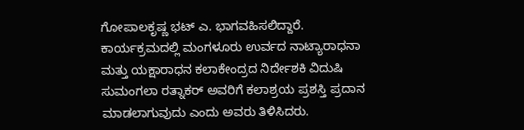ಗೋಪಾಲಕೃಷ್ಣ ಭಟ್‍ ಎ. ಭಾಗವಹಿಸಲಿದ್ದಾರೆ.  ಕಾರ್ಯಕ್ರಮದಲ್ಲಿ ಮಂಗಳೂರು ಉರ್ವದ ನಾಟ್ಯಾರಾಧನಾ ಮತ್ತು ಯಕ್ಷಾರಾಧನ ಕಲಾಕೇಂದ್ರದ ನಿರ್ದೇಶಕಿ ವಿದುಷಿ ಸುಮಂಗಲಾ ರತ್ನಾಕರ್ ಅವರಿಗೆ ಕಲಾಶ್ರಯ ಪ್ರಶಸ್ತಿ ಪ್ರದಾನ ಮಾಡಲಾಗುವುದು ಎಂದು ಅವರು ತಿಳಿಸಿದರು.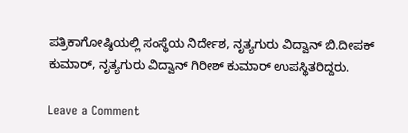ಪತ್ರಿಕಾಗೋಷ್ಠಿಯಲ್ಲಿ ಸಂಸ್ಥೆಯ ನಿರ್ದೇಶ, ನೃತ್ಯಗುರು ವಿದ್ವಾನ್ ಬಿ.ದೀಪಕ್‍ ಕುಮಾರ್, ನೃತ್ಯಗುರು ವಿದ್ವಾನ್ ಗಿರೀಶ್ ಕುಮಾರ್ ಉಪಸ್ಥಿತರಿದ್ದರು.

Leave a Comment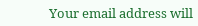Your email address will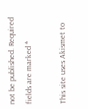not be published. Required fields are marked *

This site uses Akismet to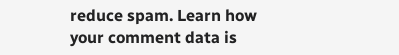reduce spam. Learn how your comment data is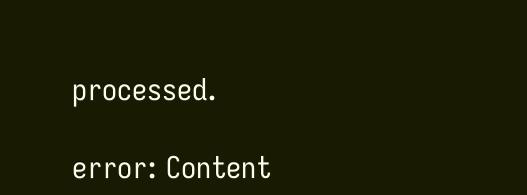processed.

error: Content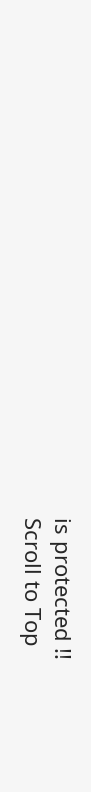is protected !!
Scroll to Top